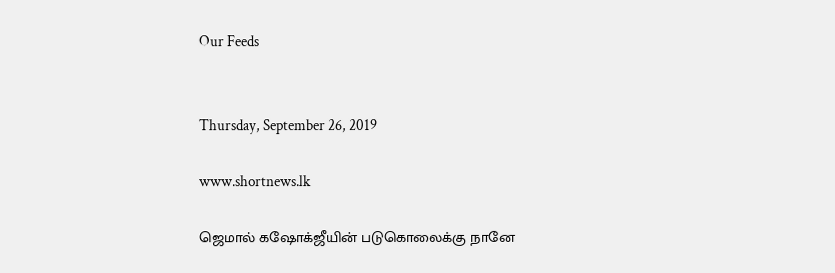Our Feeds


Thursday, September 26, 2019

www.shortnews.lk

ஜெமால் கஷோக்ஜீயின் படுகொலைக்கு நானே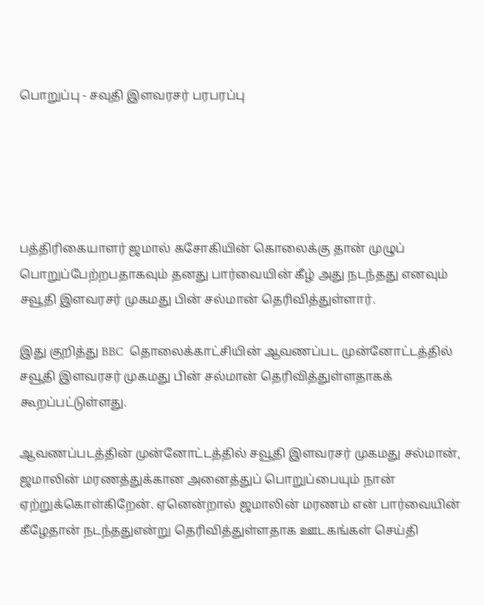பொறுப்பு - சவுதி இளவரசர் பரபரப்பு





பத்திரிகையாளர் ஜமால் கசோகியின் கொலைக்கு தான் முழுப்  பொறுப்பேற்றபதாகவும் தனது பார்வையின் கீழ் அது நடந்தது எனவும் சவூதி இளவரசர் முகமது பின் சல்மான் தெரிவித்துள்ளார்.

இது குறித்து BBC  தொலைக்காட்சியின் ஆவணப்பட முன்னோட்டத்தில் சவூதி இளவரசர் முகமது பின் சல்மான் தெரிவித்துள்ளதாகக் கூறப்பட்டுள்ளது.

ஆவணப்படத்தின் முன்னோட்டத்தில் சவூதி இளவரசர் முகமது சல்மான், ஜமாலின் மரணத்துக்கான அனைத்துப் பொறுப்பையும் நான் ஏற்றுக்கொள்கிறேன். ஏனென்றால் ஜமாலின் மரணம் என் பார்வையின் கீழேதான் நடந்ததுஎன்று தெரிவித்துள்ளதாக ஊடகங்கள் செய்தி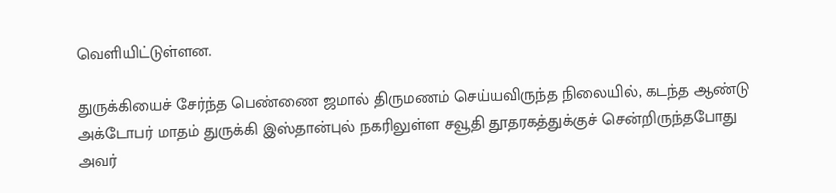வெளியிட்டுள்ளன.

துருக்கியைச் சேர்ந்த பெண்ணை ஜமால் திருமணம் செய்யவிருந்த நிலையில், கடந்த ஆண்டு அக்டோபர் மாதம் துருக்கி இஸ்தான்புல் நகரிலுள்ள சவூதி தூதரகத்துக்குச் சென்றிருந்தபோது அவர்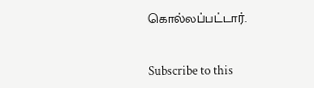கொல்லப்பட்டார்.


Subscribe to this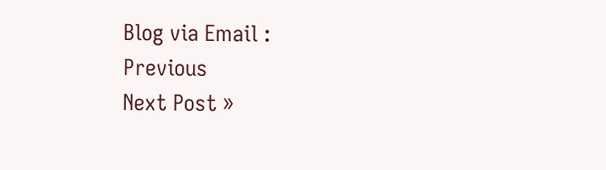Blog via Email :
Previous
Next Post »